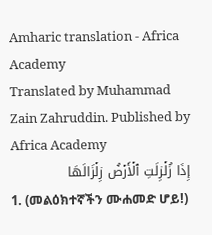Amharic translation - Africa Academy
Translated by Muhammad Zain Zahruddin. Published by Africa Academy
إِذَا زُلۡزِلَتِ ٱلۡأَرۡضُ زِلۡزَالَهَا
1. (መልዕክተኛችን ሙሐመድ ሆይ!)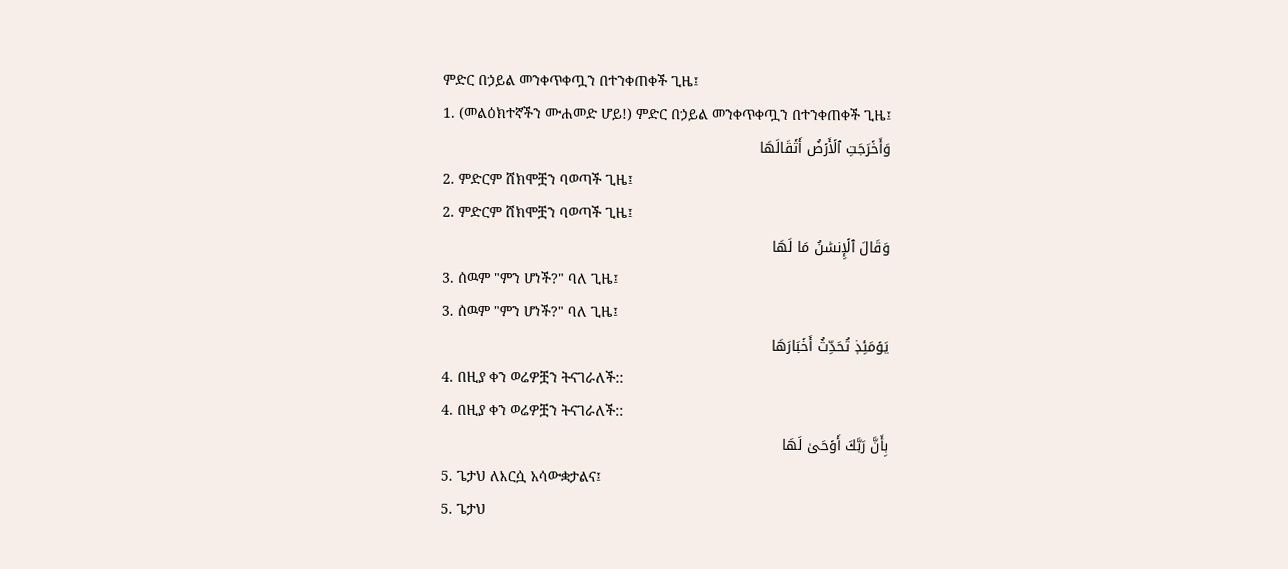ምድር በኃይል መንቀጥቀጧን በተንቀጠቀች ጊዜ፤
1. (መልዕክተኛችን ሙሐመድ ሆይ!) ምድር በኃይል መንቀጥቀጧን በተንቀጠቀች ጊዜ፤
وَأَخۡرَجَتِ ٱلۡأَرۡضُ أَثۡقَالَهَا
2. ምድርም ሸክሞቿን ባወጣች ጊዜ፤
2. ምድርም ሸክሞቿን ባወጣች ጊዜ፤
وَقَالَ ٱلۡإِنسَٰنُ مَا لَهَا
3. ሰዉም "ምን ሆነች?" ባለ ጊዜ፤
3. ሰዉም "ምን ሆነች?" ባለ ጊዜ፤
يَوۡمَئِذٖ تُحَدِّثُ أَخۡبَارَهَا
4. በዚያ ቀን ወሬዎቿን ትናገራለች::
4. በዚያ ቀን ወሬዎቿን ትናገራለች::
بِأَنَّ رَبَّكَ أَوۡحَىٰ لَهَا
5. ጌታህ ለእርሷ አሳውቋታልና፤
5. ጌታህ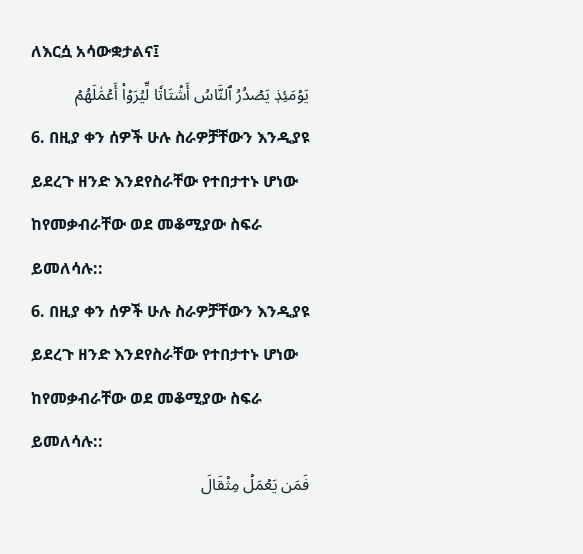ለእርሷ አሳውቋታልና፤
يَوۡمَئِذٖ يَصۡدُرُ ٱلنَّاسُ أَشۡتَاتٗا لِّيُرَوۡاْ أَعۡمَٰلَهُمۡ
6. በዚያ ቀን ሰዎች ሁሉ ስራዎቻቸውን እንዲያዩ ይደረጉ ዘንድ እንደየስራቸው የተበታተኑ ሆነው ከየመቃብራቸው ወደ መቆሚያው ስፍራ ይመለሳሉ::
6. በዚያ ቀን ሰዎች ሁሉ ስራዎቻቸውን እንዲያዩ ይደረጉ ዘንድ እንደየስራቸው የተበታተኑ ሆነው ከየመቃብራቸው ወደ መቆሚያው ስፍራ ይመለሳሉ::
فَمَن يَعۡمَلۡ مِثۡقَالَ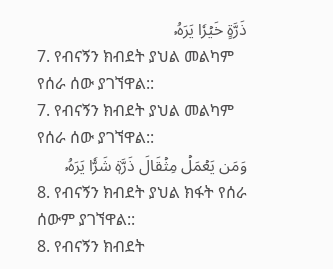ذَرَّةٍ خَيۡرٗا يَرَهُۥ
7. የብናኝን ክብደት ያህል መልካም የሰራ ሰው ያገኘዋል::
7. የብናኝን ክብደት ያህል መልካም የሰራ ሰው ያገኘዋል::
وَمَن يَعۡمَلۡ مِثۡقَالَ ذَرَّةٖ شَرّٗا يَرَهُۥ
8. የብናኝን ክብደት ያህል ክፋት የሰራ ሰውም ያገኘዋል::
8. የብናኝን ክብደት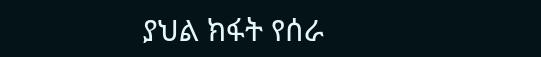ያህል ክፋት የሰራ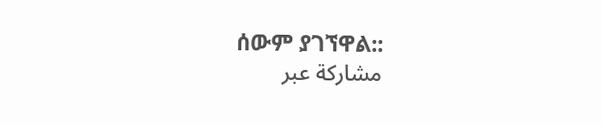ሰውም ያገኘዋል::
مشاركة عبر